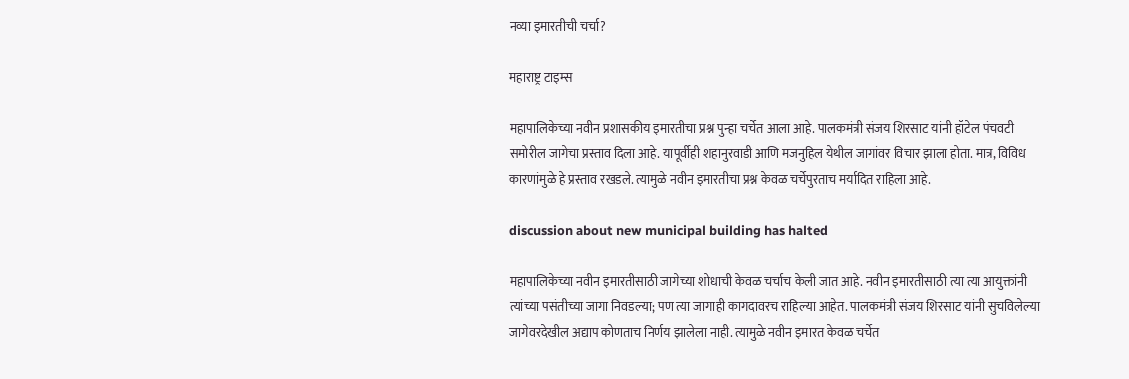नव्या इमारतीची चर्चा?

महाराष्ट्र टाइम्स

महापालिकेच्या नवीन प्रशासकीय इमारतीचा प्रश्न पुन्हा चर्चेत आला आहे. पालकमंत्री संजय शिरसाट यांनी हॉटेल पंचवटी समोरील जागेचा प्रस्ताव दिला आहे. यापूर्वीही शहानुरवाडी आणि मजनुहिल येथील जागांवर विचार झाला होता. मात्र, विविध कारणांमुळे हे प्रस्ताव रखडले. त्यामुळे नवीन इमारतीचा प्रश्न केवळ चर्चेपुरताच मर्यादित राहिला आहे.

discussion about new municipal building has halted

महापालिकेच्या नवीन इमारतीसाठी जागेच्या शोधाची केवळ चर्चाच केली जात आहे. नवीन इमारतीसाठी त्या त्या आयुक्तांनी त्यांच्या पसंतीच्या जागा निवडल्या; पण त्या जागाही कागदावरच राहिल्या आहेत. पालकमंत्री संजय शिरसाट यांनी सुचविलेल्या जागेवरदेखील अद्याप कोणताच निर्णय झालेला नाही. त्यामुळे नवीन इमारत केवळ चर्चेत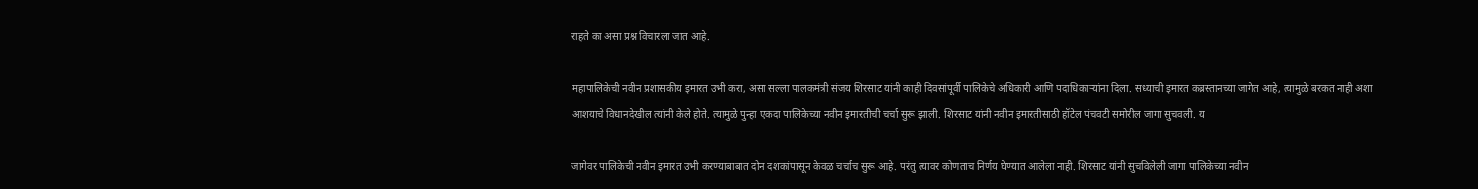राहते का असा प्रश्न विचारला जात आहे.

महापालिकेची नवीन प्रशासकीय इमारत उभी करा, असा सल्ला पालकमंत्री संजय शिरसाट यांनी काही दिवसांपूर्वी पालिकेचे अधिकारी आणि पदाधिकाऱ्यांना दिला. सध्याची इमारत कब्रस्तानच्या जागेत आहे, त्यामुळे बरकत नाही अशा आशयाचे विधानदेखील त्यांनी केले होते. त्यामुळे पुन्हा एकदा पालिकेच्या नवीन इमारतीची चर्चा सुरू झाली. शिरसाट यांनी नवीन इमारतीसाठी हॉटेल पंचवटी समोरील जागा सुचवली. य

जागेवर पालिकेची नवीन इमारत उभी करण्याबाबात दोन दशकांपासून केवळ चर्चाच सुरू आहे. परंतु त्यावर कोणताच निर्णय घेण्यात आलेला नाही. शिरसाट यांनी सुचविलेली जागा पालिकेच्या नवीन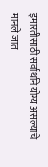इमारतीसाठी सर्वार्थाने योग्य असल्याचे मानले जात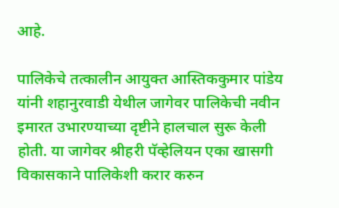आहे.

पालिकेचे तत्कालीन आयुक्त आस्तिककुमार पांडेय यांनी शहानुरवाडी येथील जागेवर पालिकेची नवीन इमारत उभारण्याच्या दृष्टीने हालचाल सुरू केली होती. या जागेवर श्रीहरी पॅव्हेलियन एका खासगी विकासकाने पालिकेशी करार करुन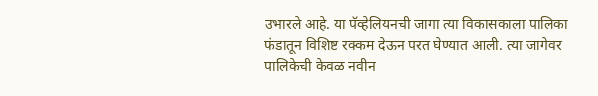उभारले आहे. या पॅव्हेलियनची जागा त्या विकासकाला पालिका फंडातून विशिष्ट रक्कम देऊन परत घेण्यात आली. त्या जागेवर पालिकेची केवळ नवीन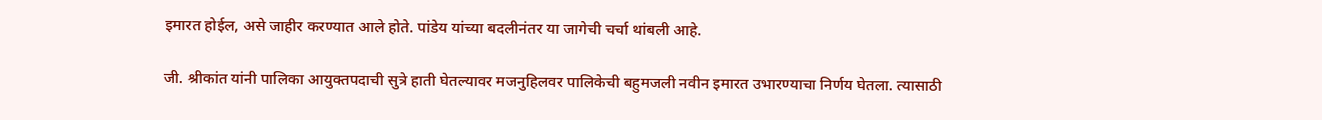इमारत होईल, असे जाहीर करण्यात आले होते. पांडेय यांच्या बदलीनंतर या जागेची चर्चा थांबली आहे.

जी. श्रीकांत यांनी पालिका आयुक्तपदाची सुत्रे हाती घेतल्यावर मजनुहिलवर पालिकेची बहुमजली नवीन इमारत उभारण्याचा निर्णय घेतला. त्यासाठी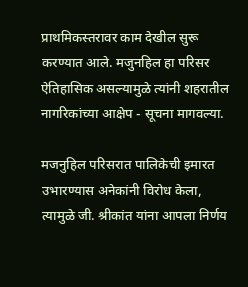प्राथमिकस्तरावर काम देखील सुरू करण्यात आले. मजुनहिल हा परिसर ऐतिहासिक असल्यामुळे त्यांनी शहरातील नागरिकांच्या आक्षेप - सूचना मागवल्या.

मजनुहिल परिसरात पालिकेची इमारत उभारण्यास अनेकांनी विरोध केला, त्यामुळे जी. श्रीकांत यांना आपला निर्णय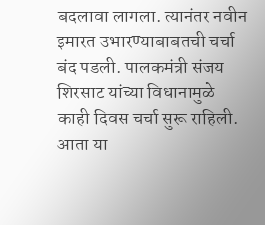बदलावा लागला. त्यानंतर नवीन इमारत उभारण्याबाबतची चर्चा बंद पडली. पालकमंत्री संजय शिरसाट यांच्या विधानामुळे काही दिवस चर्चा सुरू राहिली. आता या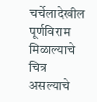चर्चेलादेखील पूर्णविराम मिळाल्याचे चित्र असल्याचे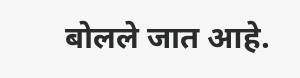बोलले जात आहे.